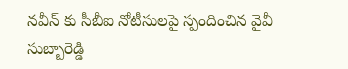నవీన్ కు సీబీఐ నోటీసులపై స్పందించిన వైవీ సుబ్బారెడ్డి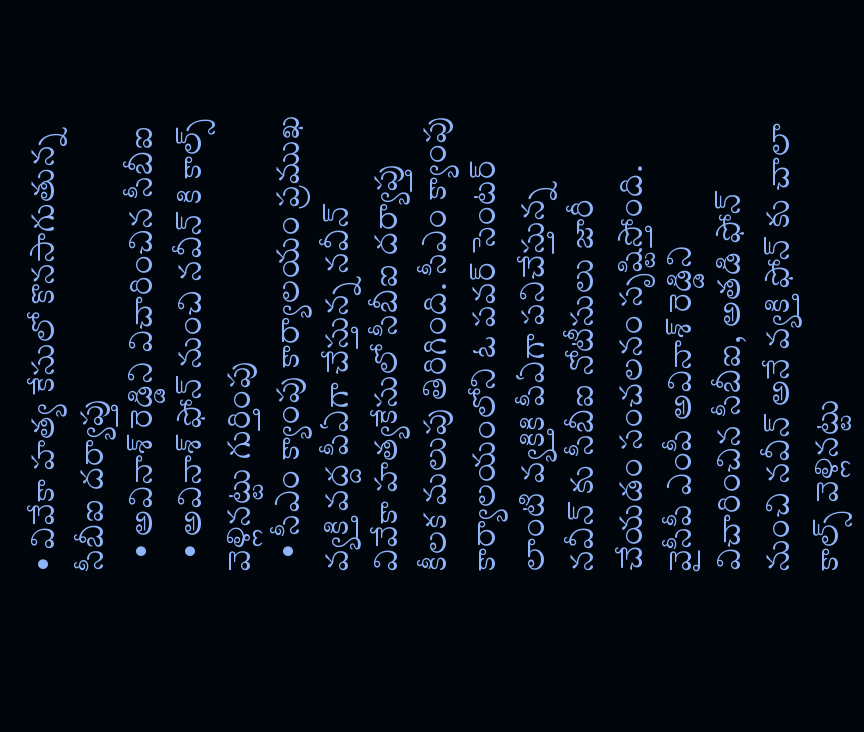• వివేకా హత్య కేసులో కొనసాగుతున్న సీబీఐ దర్యాప్తు
  • అవినాశ్ రెడ్డిని విచారించిన సీబీఐ
  • అవినాశ్ ఫోన్ నుంచి నవీన్ కి కాల్స్ వెళ్లినట్టు గుర్తింపు
  • సీఎం క్యాంపు కార్యాలయం ప్రముఖ వ్యక్తి వద్ద పీఏగా చేస్తున్న నవీన్
వివేకా హత్యకేసులో సీబీఐ దర్యాప్తు కీలక మలుపు తిరిగింది. సీఎం క్యాంపు కార్యాలయంలోని ఓ పవర్ సెంటర్ లాంటి వ్యక్తికి పీఏగా పనిచేస్తున్న నవీన్ కు సీబీఐ నోటీసులు జారీ చేయడం సంచలనం సృష్టిస్తోంది. వైసీపీ ఎంపీ అవినాశ్ రెడ్డిని విచారించిన సీబీఐ, అతడి ఫోన్ నుంచి నవీన్ అనే వ్యక్తి ఫోన్ కు చాలా కాల్స్ వెళ్లినట్టు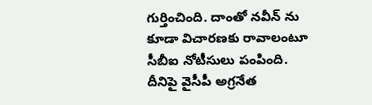గుర్తించింది. దాంతో నవీన్ ను కూడా విచారణకు రావాలంటూ సీబీఐ నోటీసులు పంపింది. దీనిపై వైసీపీ అగ్రనేత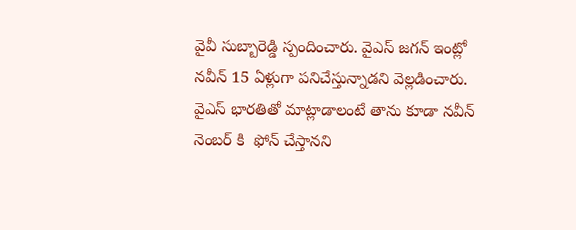వైవీ సుబ్బారెడ్డి స్పందించారు. వైఎస్ జగన్ ఇంట్లో నవీన్ 15 ఏళ్లుగా పనిచేస్తున్నాడని వెల్లడించారు. వైఎస్ భారతితో మాట్లాడాలంటే తాను కూడా నవీన్ నెంబర్ కి  ఫోన్ చేస్తానని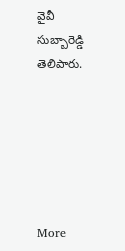వైవీ సుబ్బారెడ్డి తెలిపారు.






More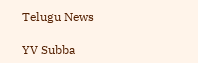Telugu News

YV Subba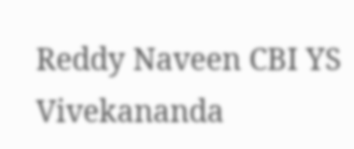Reddy Naveen CBI YS Vivekananda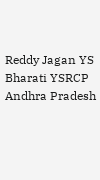Reddy Jagan YS Bharati YSRCP Andhra Pradesh